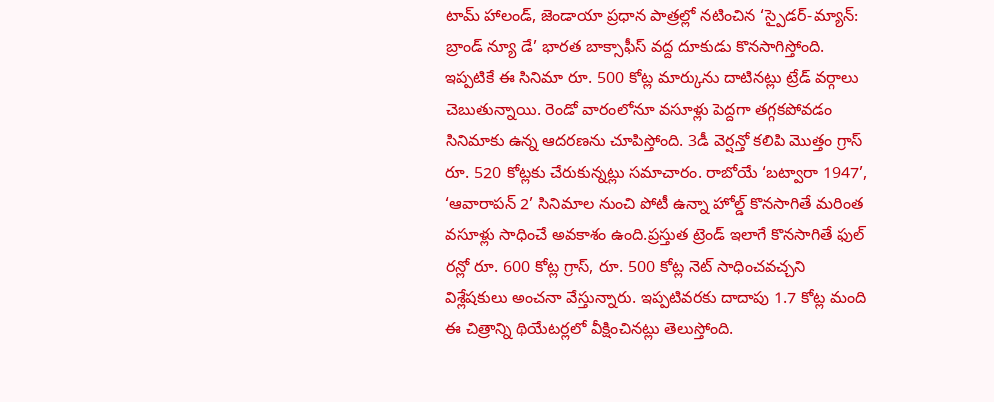టామ్ హాలండ్, జెండాయా ప్రధాన పాత్రల్లో నటించిన ‘స్పైడర్-మ్యాన్: బ్రాండ్ న్యూ డే’ భారత బాక్సాఫీస్ వద్ద దూకుడు కొనసాగిస్తోంది. ఇప్పటికే ఈ సినిమా రూ. 500 కోట్ల మార్కును దాటినట్లు ట్రేడ్ వర్గాలు చెబుతున్నాయి. రెండో వారంలోనూ వసూళ్లు పెద్దగా తగ్గకపోవడం సినిమాకు ఉన్న ఆదరణను చూపిస్తోంది. 3డీ వెర్షన్తో కలిపి మొత్తం గ్రాస్ రూ. 520 కోట్లకు చేరుకున్నట్లు సమాచారం. రాబోయే ‘బట్వారా 1947’, ‘ఆవారాపన్ 2’ సినిమాల నుంచి పోటీ ఉన్నా హోల్డ్ కొనసాగితే మరింత వసూళ్లు సాధించే అవకాశం ఉంది.ప్రస్తుత ట్రెండ్ ఇలాగే కొనసాగితే ఫుల్ రన్లో రూ. 600 కోట్ల గ్రాస్, రూ. 500 కోట్ల నెట్ సాధించవచ్చని విశ్లేషకులు అంచనా వేస్తున్నారు. ఇప్పటివరకు దాదాపు 1.7 కోట్ల మంది ఈ చిత్రాన్ని థియేటర్లలో వీక్షించినట్లు తెలుస్తోంది.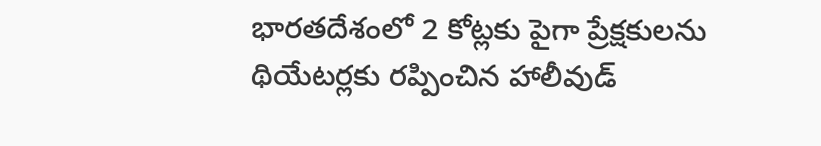భారతదేశంలో 2 కోట్లకు పైగా ప్రేక్షకులను థియేటర్లకు రప్పించిన హాలీవుడ్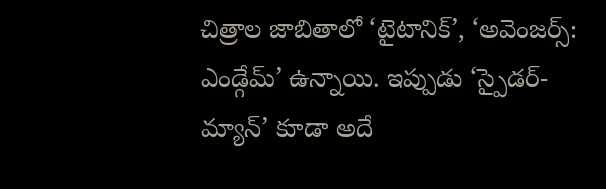చిత్రాల జాబితాలో ‘టైటానిక్’, ‘అవెంజర్స్: ఎండ్గేమ్’ ఉన్నాయి. ఇప్పుడు ‘స్పైడర్-మ్యాన్’ కూడా అదే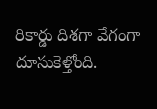రికార్డు దిశగా వేగంగా దూసుకెళ్తోంది.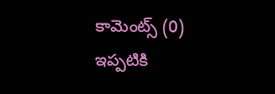కామెంట్స్ (0)
ఇప్పటికి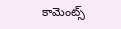కామెంట్స్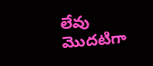లేవు
మొదటిగా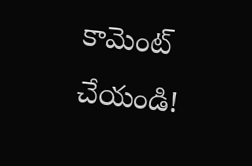కామెంట్ చేయండి!